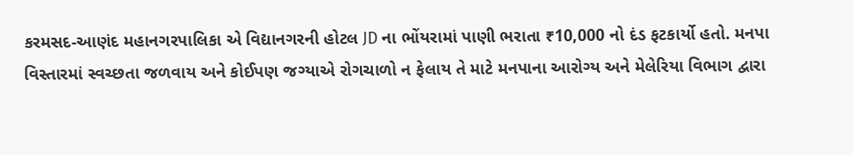કરમસદ-આણંદ મહાનગરપાલિકા એ વિદ્યાનગરની હોટલ JD ના ભોંયરામાં પાણી ભરાતા ₹10,000 નો દંડ ફટકાર્યો હતો. મનપા વિસ્તારમાં સ્વચ્છતા જળવાય અને કોઈપણ જગ્યાએ રોગચાળો ન ફેલાય તે માટે મનપાના આરોગ્ય અને મેલેરિયા વિભાગ દ્વારા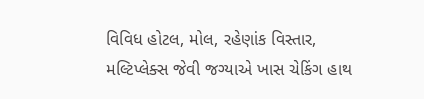વિવિધ હોટલ, મોલ, રહેણાંક વિસ્તાર, મલ્ટિપ્લેક્સ જેવી જગ્યાએ ખાસ ચેકિંગ હાથ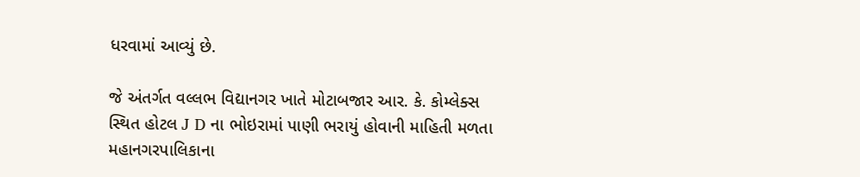ધરવામાં આવ્યું છે.

જે અંતર્ગત વલ્લભ વિદ્યાનગર ખાતે મોટાબજાર આર. કે. કોમ્લેક્સ સ્થિત હોટલ J D ના ભોઇરામાં પાણી ભરાયું હોવાની માહિતી મળતા મહાનગરપાલિકાના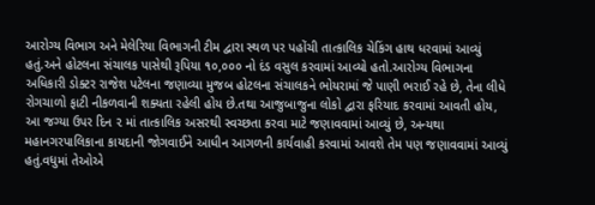આરોગ્ય વિભાગ અને મેલેરિયા વિભાગની ટીમ દ્વારા સ્થળ પર પહોંચી તાત્કાલિક ચેકિંગ હાથ ધરવામાં આવ્યું હતું.અને હોટલના સંચાલક પાસેથી રૂપિયા ૧૦,૦૦૦ નો દંડ વસુલ કરવામાં આવ્યો હતો.આરોગ્ય વિભાગના અધિકારી ડોક્ટર રાજેશ પટેલના જણાવ્યા મુજબ હોટલના સંચાલકને ભોયરામાં જે પાણી ભરાઈ રહે છે, તેના લીધે રોગચાળો ફાટી નીકળવાની શક્યતા રહેલી હોય છે.તથા આજુબાજુના લોકો દ્વારા ફરિયાદ કરવામાં આવતી હોય, આ જગ્યા ઉપર દિન ૨ માં તાત્કાલિક અસરથી સ્વચ્છતા કરવા માટે જણાવવામાં આવ્યું છે, અન્યથા મહાનગરપાલિકાના કાયદાની જોગવાઈને આધીન આગળની કાર્યવાહી કરવામાં આવશે તેમ પણ જણાવવામાં આવ્યું હતું.વધુમાં તેઓએ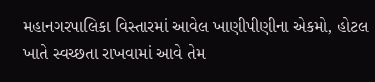મહાનગરપાલિકા વિસ્તારમાં આવેલ ખાણીપીણીના એકમો, હોટલ ખાતે સ્વચ્છતા રાખવામાં આવે તેમ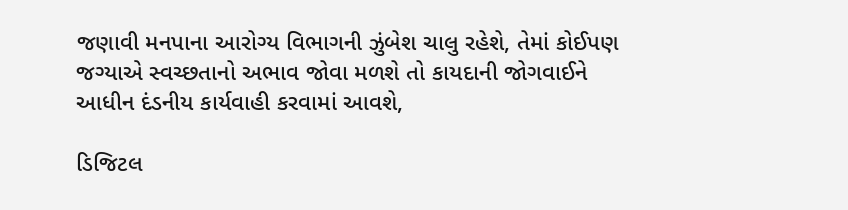જણાવી મનપાના આરોગ્ય વિભાગની ઝુંબેશ ચાલુ રહેશે, તેમાં કોઈપણ જગ્યાએ સ્વચ્છતાનો અભાવ જોવા મળશે તો કાયદાની જોગવાઈને આધીન દંડનીય કાર્યવાહી કરવામાં આવશે,

ડિજિટલ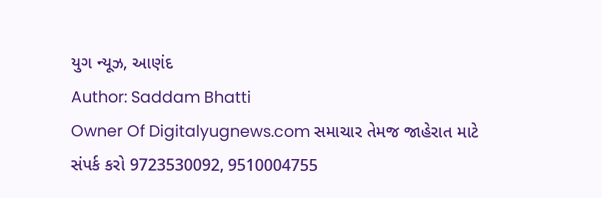યુગ ન્યૂઝ, આણંદ
Author: Saddam Bhatti
Owner Of Digitalyugnews.com સમાચાર તેમજ જાહેરાત માટે સંપર્ક કરો 9723530092, 9510004755